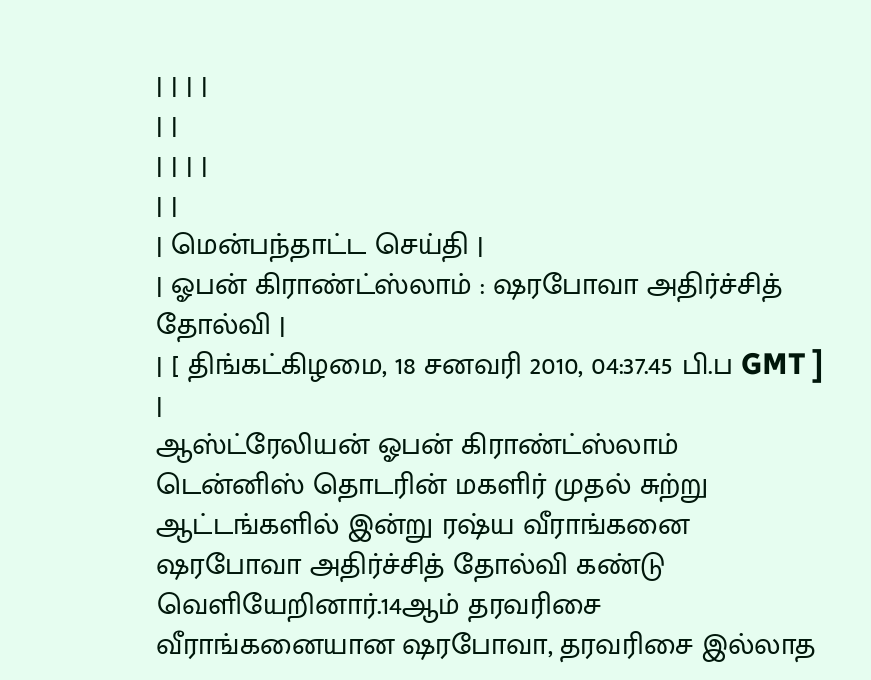| | | |
| |
| | | |
| |
| மென்பந்தாட்ட செய்தி |
| ஓபன் கிராண்ட்ஸ்லாம் : ஷரபோவா அதிர்ச்சித் தோல்வி |
| [ திங்கட்கிழமை, 18 சனவரி 2010, 04:37.45 பி.ப GMT ] |
ஆஸ்ட்ரேலியன் ஓபன் கிராண்ட்ஸ்லாம் டென்னிஸ் தொடரின் மகளிர் முதல் சுற்று ஆட்டங்களில் இன்று ரஷ்ய வீராங்கனை ஷரபோவா அதிர்ச்சித் தோல்வி கண்டு வெளியேறினார்.14ஆம் தரவரிசை வீராங்கனையான ஷரபோவா, தரவரிசை இல்லாத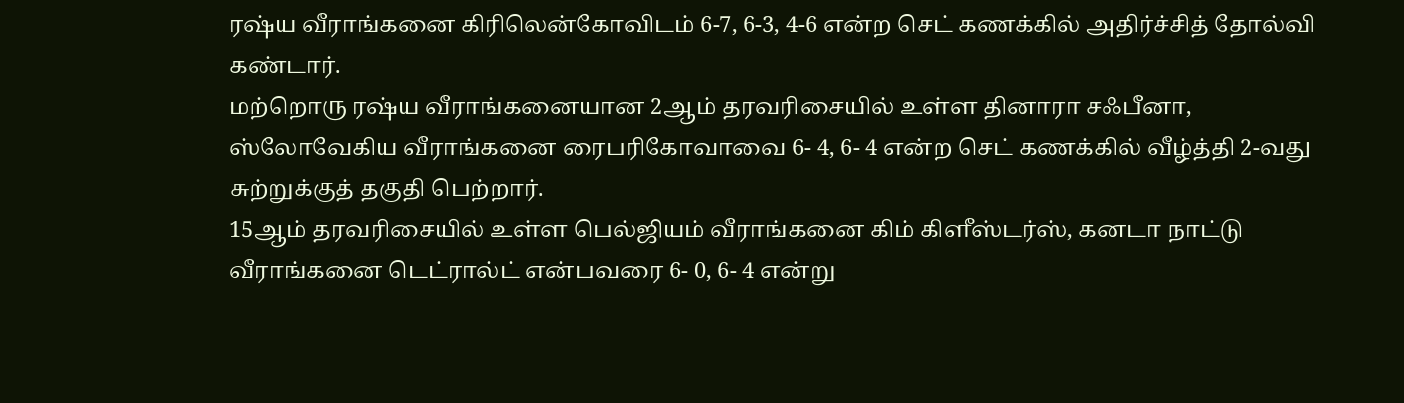ரஷ்ய வீராங்கனை கிரிலென்கோவிடம் 6-7, 6-3, 4-6 என்ற செட் கணக்கில் அதிர்ச்சித் தோல்வி கண்டார்.
மற்றொரு ரஷ்ய வீராங்கனையான 2ஆம் தரவரிசையில் உள்ள தினாரா சஃபீனா, ஸ்லோவேகிய வீராங்கனை ரைபரிகோவாவை 6- 4, 6- 4 என்ற செட் கணக்கில் வீழ்த்தி 2-வது சுற்றுக்குத் தகுதி பெற்றார்.
15ஆம் தரவரிசையில் உள்ள பெல்ஜியம் வீராங்கனை கிம் கிளீஸ்டர்ஸ், கனடா நாட்டு வீராங்கனை டெட்ரால்ட் என்பவரை 6- 0, 6- 4 என்று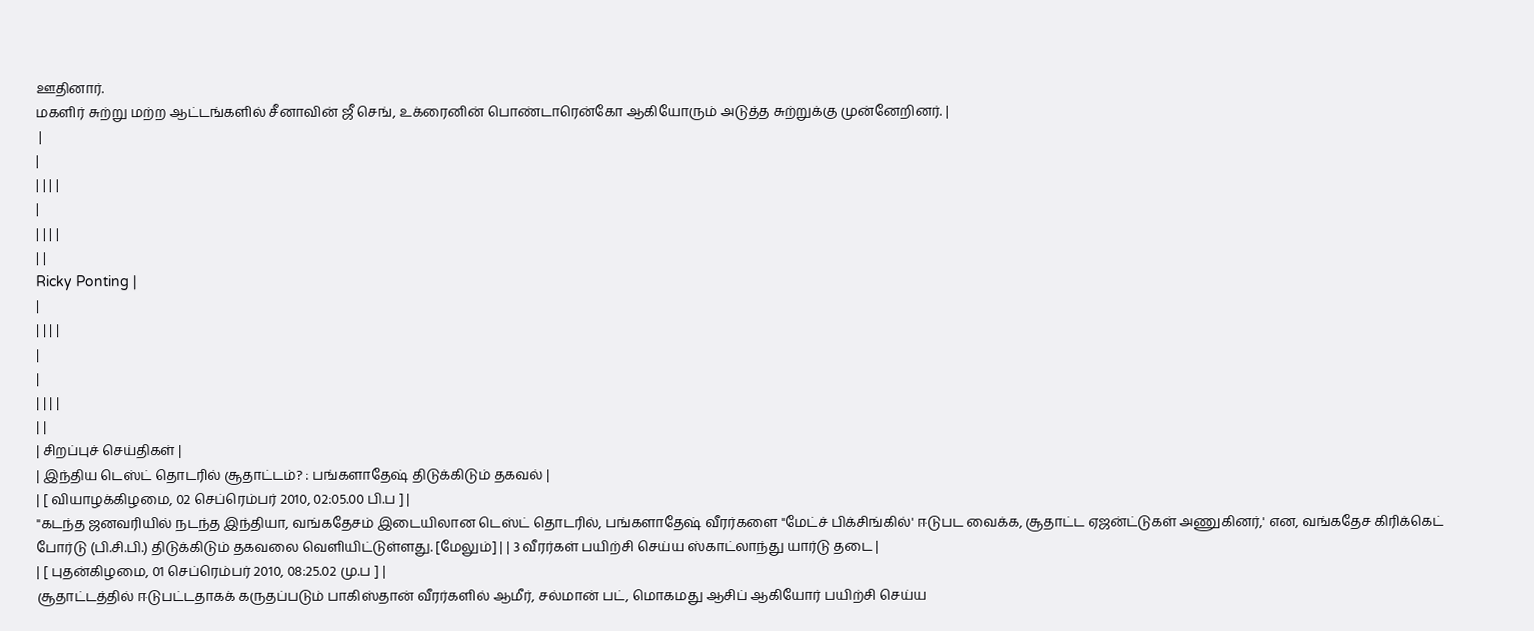ஊதினார்.
மகளிர் சுற்று மற்ற ஆட்டங்களில் சீனாவின் ஜீ செங், உக்ரைனின் பொண்டாரென்கோ ஆகியோரும் அடுத்த சுற்றுக்கு முன்னேறினர். |
 |
|
| | | |
|
| | | |
| |
Ricky Ponting |
|
| | | |
|
|
| | | |
| |
| சிறப்புச் செய்திகள் |
| இந்திய டெஸ்ட் தொடரில் சூதாட்டம்? : பங்களாதேஷ் திடுக்கிடும் தகவல் |
| [ வியாழக்கிழமை, 02 செப்ரெம்பர் 2010, 02:05.00 பி.ப ] |
"கடந்த ஜனவரியில் நடந்த இந்தியா, வங்கதேசம் இடையிலான டெஸ்ட் தொடரில், பங்களாதேஷ் வீரர்களை "மேட்ச் பிக்சிங்கில்' ஈடுபட வைக்க, சூதாட்ட ஏஜன்ட்டுகள் அணுகினர்,' என, வங்கதேச கிரிக்கெட் போர்டு (பி.சி.பி.) திடுக்கிடும் தகவலை வெளியிட்டுள்ளது. [மேலும்] | | 3 வீரர்கள் பயிற்சி செய்ய ஸ்காட்லாந்து யார்டு தடை |
| [ புதன்கிழமை, 01 செப்ரெம்பர் 2010, 08:25.02 மு.ப ] |
சூதாட்டத்தில் ஈடுபட்டதாகக் கருதப்படும் பாகிஸ்தான் வீரர்களில் ஆமீர், சல்மான் பட், மொகமது ஆசிப் ஆகியோர் பயிற்சி செய்ய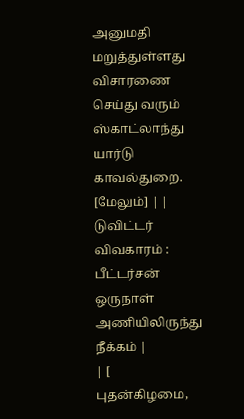அனுமதி மறுத்துள்ளது விசாரணை செய்து வரும் ஸ்காட்லாந்து யார்டு காவல்துறை. [மேலும்] | | டுவிட்டர் விவகாரம் : பீட்டர்சன் ஒருநாள் அணியிலிருந்து நீக்கம் |
| [ புதன்கிழமை,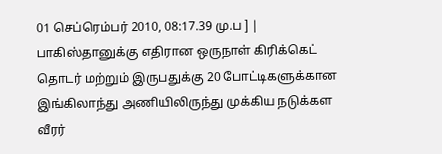01 செப்ரெம்பர் 2010, 08:17.39 மு.ப ] |
பாகிஸ்தானுக்கு எதிரான ஒருநாள் கிரிக்கெட் தொடர் மற்றும் இருபதுக்கு 20 போட்டிகளுக்கான இங்கிலாந்து அணியிலிருந்து முக்கிய நடுக்கள வீரர்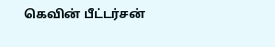கெவின் பீட்டர்சன்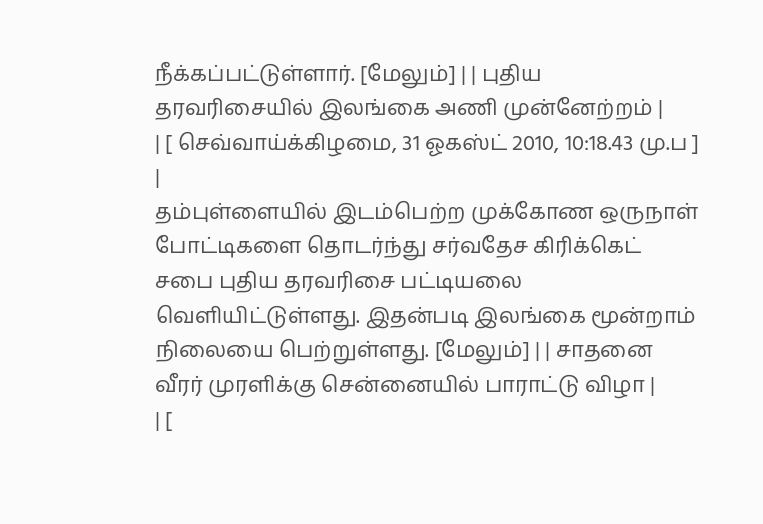நீக்கப்பட்டுள்ளார். [மேலும்] | | புதிய தரவரிசையில் இலங்கை அணி முன்னேற்றம் |
| [ செவ்வாய்க்கிழமை, 31 ஓகஸ்ட் 2010, 10:18.43 மு.ப ] |
தம்புள்ளையில் இடம்பெற்ற முக்கோண ஒருநாள் போட்டிகளை தொடர்ந்து சர்வதேச கிரிக்கெட் சபை புதிய தரவரிசை பட்டியலை வெளியிட்டுள்ளது. இதன்படி இலங்கை மூன்றாம் நிலையை பெற்றுள்ளது. [மேலும்] | | சாதனை வீரர் முரளிக்கு சென்னையில் பாராட்டு விழா |
| [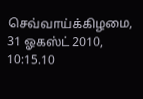செவ்வாய்க்கிழமை, 31 ஓகஸ்ட் 2010, 10:15.10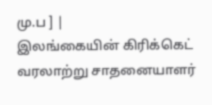மு.ப ] |
இலங்கையின் கிரிக்கெட் வரலாற்று சாதனையாளர்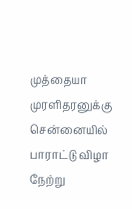முத்தையா முரளிதரனுக்கு சென்னையில் பாராட்டு விழா நேற்று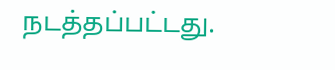நடத்தப்பட்டது.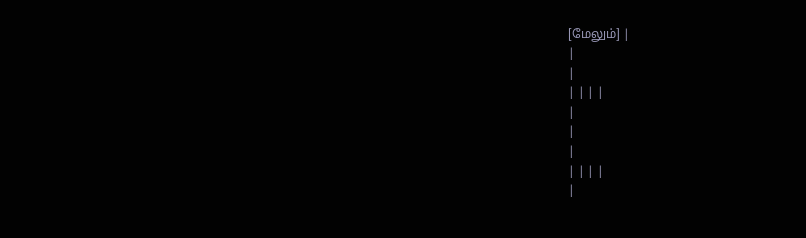[மேலும்] |
|
|
| | | |
|
|
|
| | | |
|